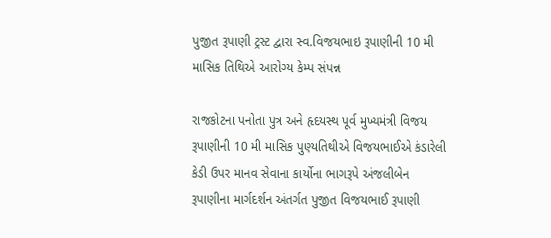પુજીત રૂપાણી ટ્રસ્ટ દ્વારા સ્વ.વિજયભાઇ રૂપાણીની 10 મી માસિક તિથિએ આરોગ્ય કેમ્પ સંપન્ન

રાજકોટના પનોતા પુત્ર અને હૃદયસ્થ પૂર્વ મુખ્યમંત્રી વિજય રૂપાણીની 10 મી માસિક પુણ્યતિથીએ વિજયભાઈએ કંડારેલી કેડી ઉપર માનવ સેવાના કાર્યોના ભાગરૂપે અંજલીબેન રૂપાણીના માર્ગદર્શન અંતર્ગત પુજીત વિજયભાઈ રૂપાણી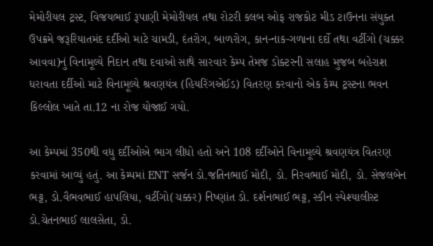મેમોરીયલ ટ્રસ્ટ, વિજયભાઈ રૂપાણી મેમોરીયલ તથા રોટરી કલબ ઓફ રાજકોટ મીડ ટાઉનના સંયુક્ત ઉપક્રમે જરૂરિયાતમંદ દર્દીઓ માટે ચામડી, દંતરોગ, બાળરોગ, કાન-નાક-ગળાના દર્દો તથા વર્ટીગો (ચક્કર આવવા)નું વિનામૂલ્યે નિદાન તથા દવાઓ સાથે સારવાર કેમ્પ તેમજ ડોક્ટરની સલાહ મુજબ બહેરાશ ધરાવતા દર્દીઓ માટે વિનામૂલ્યે શ્રવણયંત્ર (હિયરિંગએઈડ) વિતરણ કરવાનો એક કેમ્પ ટ્રસ્ટના ભવન કિલ્લોલ ખાતે તા.12 ના રોજ યોજાઈ ગયો.

આ કેમ્પમાં 350થી વધુ દર્દીઓએ ભાગ લીધો હતો અને 108 દર્દીઓને વિનામૂલ્યે શ્રવણયંત્ર વિતરણ કરવામાં આવ્યું હતું. આ કેમ્પમાં ENT સર્જન ડો.જતિનભાઈ મોદી, ડો. નિરવભાઈ મોદી, ડો. સેજલબેન ભટ્ટ, ડો.વૈભવભાઈ હાપલિયા, વર્ટીગો(ચક્કર) નિષ્ણાંત ડો. દર્શનભાઈ ભટ્ટ, સ્કીન સ્પેશ્યાલીસ્ટ ડો.ચેતનભાઈ લાલસેતા, ડો.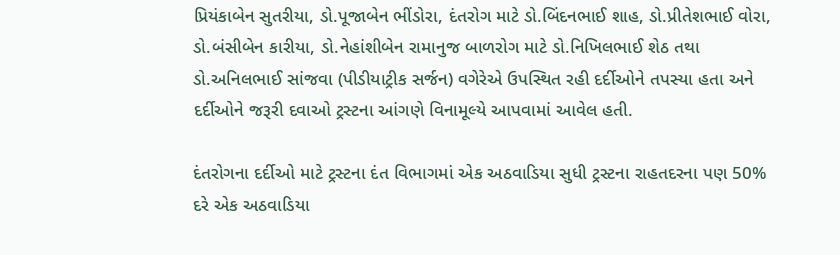પ્રિયંકાબેન સુતરીયા, ડો.પૂજાબેન ભીંડોરા, દંતરોગ માટે ડો.બિંદનભાઈ શાહ, ડો.પ્રીતેશભાઈ વોરા, ડો.બંસીબેન કારીયા, ડો.નેહાંશીબેન રામાનુજ બાળરોગ માટે ડો.નિખિલભાઈ શેઠ તથા ડો.અનિલભાઈ સાંજવા (પીડીયાટ્રીક સર્જન) વગેરેએ ઉપસ્થિત રહી દર્દીઓને તપસ્યા હતા અને દર્દીઓને જરૂરી દવાઓ ટ્રસ્ટના આંગણે વિનામૂલ્યે આપવામાં આવેલ હતી.

દંતરોગના દર્દીઓ માટે ટ્રસ્ટના દંત વિભાગમાં એક અઠવાડિયા સુધી ટ્રસ્ટના રાહતદરના પણ 50% દરે એક અઠવાડિયા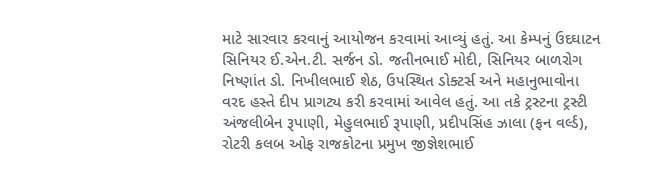માટે સારવાર કરવાનું આયોજન કરવામાં આવ્યું હતું. આ કેમ્પનું ઉદઘાટન સિનિયર ઈ.એન.ટી. સર્જન ડો. જતીનભાઈ મોદી, સિનિયર બાળરોગ નિષ્ણાંત ડો. નિખીલભાઈ શેઠ, ઉપસ્થિત ડોક્ટર્સ અને મહાનુભાવોના વરદ હસ્તે દીપ પ્રાગટ્ય કરી કરવામાં આવેલ હતું. આ તકે ટ્રસ્ટના ટ્રસ્ટી અંજલીબેન રૂપાણી, મેહુલભાઈ રૂપાણી, પ્રદીપસિંહ ઝાલા (ફન વર્લ્ડ), રોટરી કલબ ઓફ રાજકોટના પ્રમુખ જીજ્ઞેશભાઈ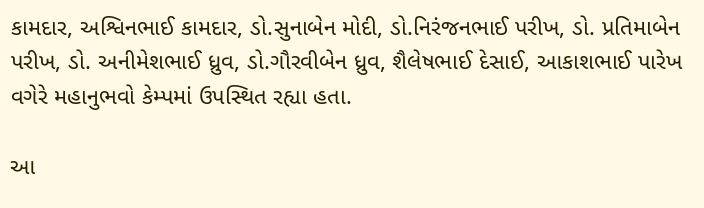કામદાર, અશ્વિનભાઈ કામદાર, ડો.સુનાબેન મોદી, ડો.નિરંજનભાઈ પરીખ, ડો. પ્રતિમાબેન પરીખ, ડો. અનીમેશભાઈ ધ્રુવ, ડો.ગૌરવીબેન ધ્રુવ, શૈલેષભાઈ દેસાઈ, આકાશભાઈ પારેખ વગેરે મહાનુભવો કેમ્પમાં ઉપસ્થિત રહ્યા હતા.

આ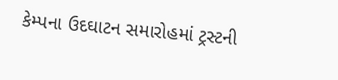કેમ્પના ઉદઘાટન સમારોહમાં ટ્રસ્ટની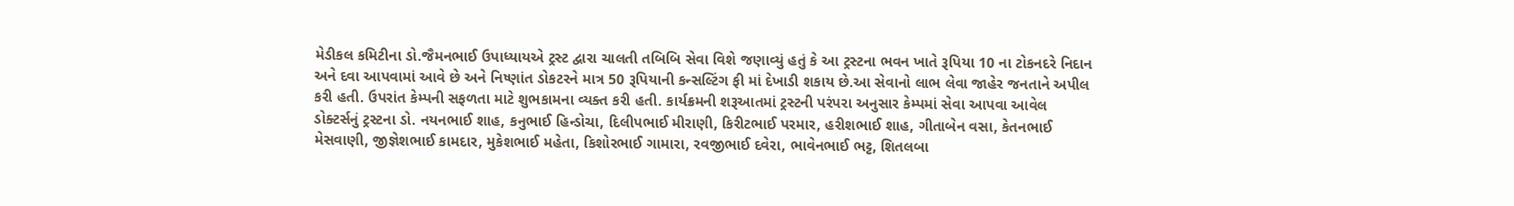મેડીકલ કમિટીના ડો.જૈમનભાઈ ઉપાધ્યાયએ ટ્રસ્ટ દ્વારા ચાલતી તબિબિ સેવા વિશે જણાવ્યું હતું કે આ ટ્રસ્ટના ભવન ખાતે રૂપિયા 10 ના ટોકનદરે નિદાન અને દવા આપવામાં આવે છે અને નિષ્ણાંત ડોકટરને માત્ર 50 રૂપિયાની કન્સલ્ટિંગ ફી માં દેખાડી શકાય છે.આ સેવાનો લાભ લેવા જાહેર જનતાને અપીલ કરી હતી. ઉપરાંત કેમ્પની સફળતા માટે શુભકામના વ્યક્ત કરી હતી. કાર્યક્રમની શરૂઆતમાં ટ્રસ્ટની પરંપરા અનુસાર કેમ્પમાં સેવા આપવા આવેલ ડોક્ટર્સનું ટ્રસ્ટના ડો. નયનભાઈ શાહ, કનુભાઈ હિન્ડોચા, દિલીપભાઈ મીરાણી, કિરીટભાઈ પરમાર, હરીશભાઈ શાહ, ગીતાબેન વસા, કેતનભાઈ મેસવાણી, જીજ્ઞેશભાઈ કામદાર, મુકેશભાઈ મહેતા, કિશોરભાઈ ગામારા, રવજીભાઈ દવેરા, ભાવેનભાઈ ભટ્ટ, શિતલબા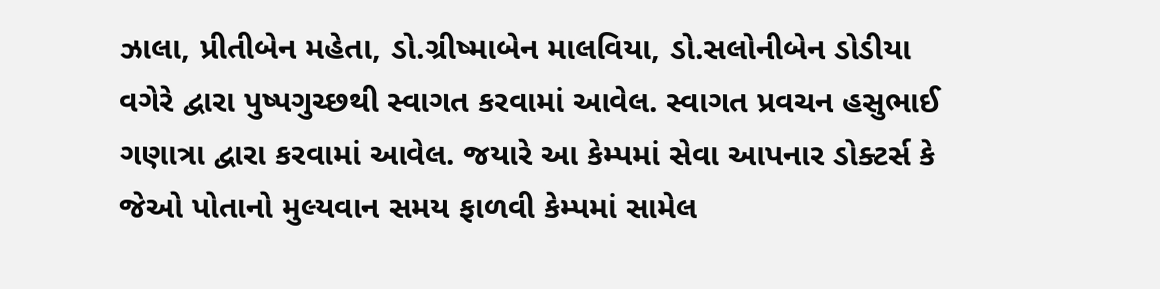ઝાલા, પ્રીતીબેન મહેતા, ડો.ગ્રીષ્માબેન માલવિયા, ડો.સલોનીબેન ડોડીયા વગેરે દ્વારા પુષ્પગુચ્છથી સ્વાગત કરવામાં આવેલ. સ્વાગત પ્રવચન હસુભાઈ ગણાત્રા દ્વારા કરવામાં આવેલ. જયારે આ કેમ્પમાં સેવા આપનાર ડોક્ટર્સ કે જેઓ પોતાનો મુલ્યવાન સમય ફાળવી કેમ્પમાં સામેલ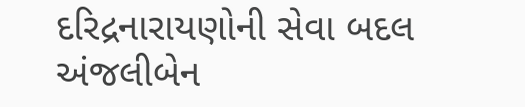દરિદ્રનારાયણોની સેવા બદલ અંજલીબેન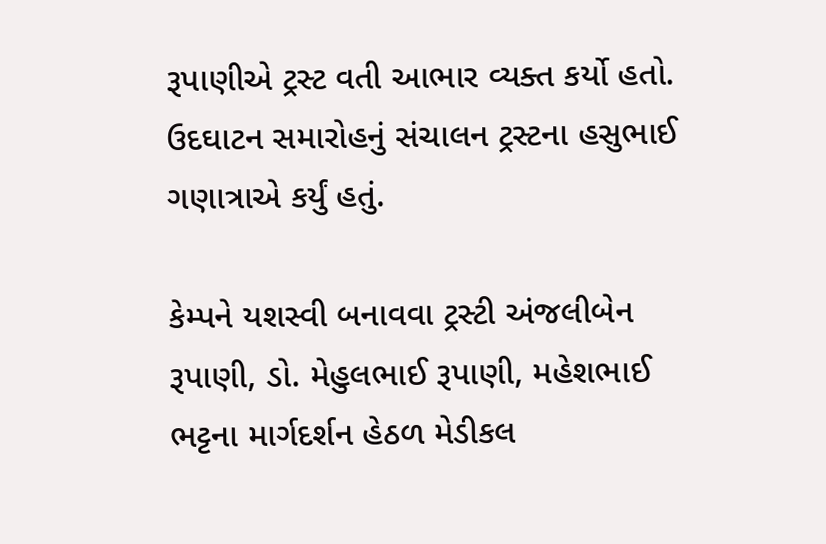રૂપાણીએ ટ્રસ્ટ વતી આભાર વ્યક્ત કર્યો હતો. ઉદઘાટન સમારોહનું સંચાલન ટ્રસ્ટના હસુભાઈ ગણાત્રાએ કર્યું હતું.

કેમ્પને યશસ્વી બનાવવા ટ્રસ્ટી અંજલીબેન રૂપાણી, ડો. મેહુલભાઈ રૂપાણી, મહેશભાઈ ભટ્ટના માર્ગદર્શન હેઠળ મેડીકલ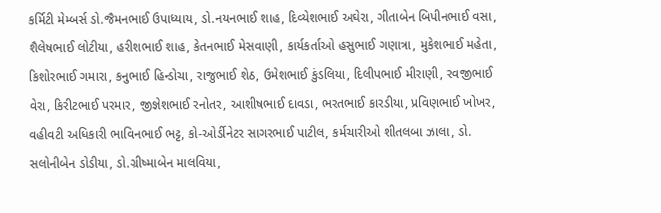કર્મિટી મેમ્બર્સ ડો.જૈમનભાઈ ઉપાધ્યાય, ડો.નયનભાઈ શાહ, દિવ્યેશભાઈ અઘેરા, ગીતાબેન બિપીનભાઈ વસા, શૈલેષભાઈ લોટીયા, હરીશભાઈ શાહ, કેતનભાઈ મેસવાણી, કાર્યકર્તાઓ હસુભાઈ ગણાત્રા, મુકેશભાઈ મહેતા, કિશોરભાઈ ગમારા, કનુભાઈ હિન્ડોચા, રાજુભાઈ શેઠ, ઉમેશભાઈ કુંડલિયા, દિલીપભાઈ મીરાણી, રવજીભાઈ વેરા, કિરીટભાઈ પરમાર, જીજ્ઞેશભાઈ રનોતર, આશીષભાઈ દાવડા, ભરતભાઈ કારડીયા, પ્રવિણભાઈ ખોખર, વહીવટી અધિકારી ભાવિનભાઈ ભટ્ટ, કો-ઓર્ડીનેટર સાગરભાઈ પાટીલ, કર્મચારીઓ શીતલબા ઝાલા, ડો. સલોનીબેન ડોડીયા, ડો.ગ્રીષ્માબેન માલવિયા,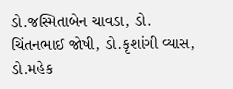ડો.જસ્મિતાબેન ચાવડા, ડો. ચિંતનભાઈ જોષી, ડો.કૃશાંગી વ્યાસ, ડો.મહેક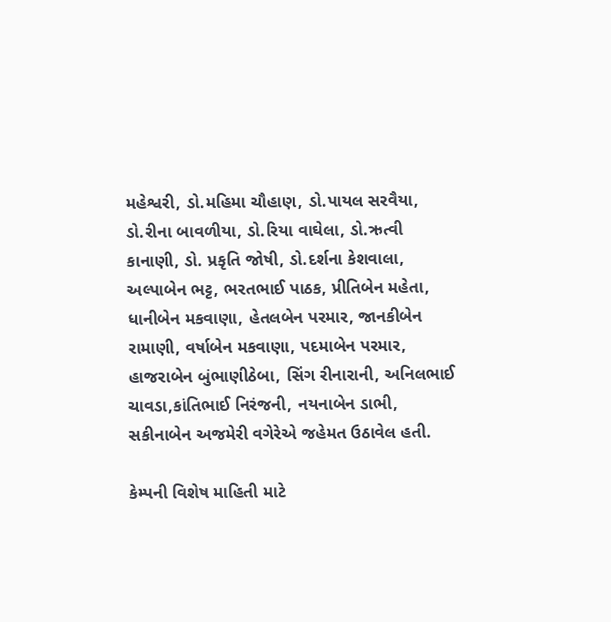મહેશ્વરી, ડો.મહિમા ચૌહાણ, ડો.પાયલ સરવૈયા, ડો.રીના બાવળીયા, ડો.રિયા વાઘેલા, ડો.ઋત્વી કાનાણી, ડો. પ્રકૃતિ જોષી, ડો.દર્શના કેશવાલા, અલ્પાબેન ભટ્ટ, ભરતભાઈ પાઠક, પ્રીતિબેન મહેતા, ધાનીબેન મકવાણા, હેતલબેન પરમાર, જાનકીબેન રામાણી, વર્ષાબેન મકવાણા, પદમાબેન પરમાર, હાજરાબેન બુંભાણીઠેબા, સિંગ રીનારાની, અનિલભાઈ ચાવડા,કાંતિભાઈ નિરંજની, નયનાબેન ડાભી, સકીનાબેન અજમેરી વગેરેએ જહેમત ઉઠાવેલ હતી.

કેમ્પની વિશેષ માહિતી માટે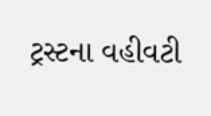ટ્રસ્ટના વહીવટી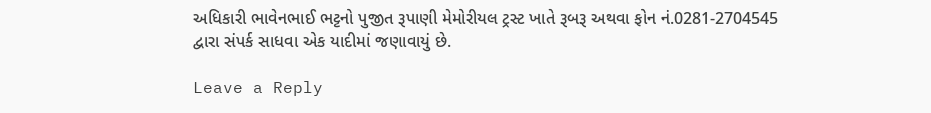અધિકારી ભાવેનભાઈ ભટ્ટનો પુજીત રૂપાણી મેમોરીયલ ટ્રસ્ટ ખાતે રૂબરૂ અથવા ફોન નં.0281-2704545 દ્વારા સંપર્ક સાધવા એક યાદીમાં જણાવાયું છે.

Leave a Reply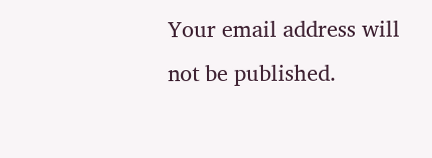Your email address will not be published.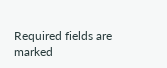Required fields are marked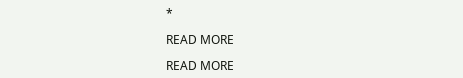*

READ MORE

READ MORE